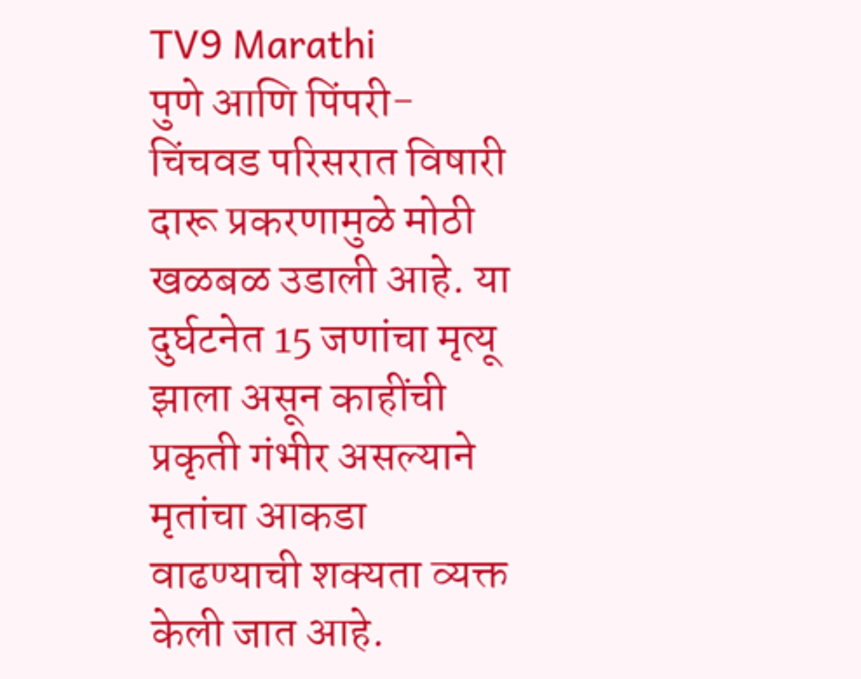TV9 Marathi
पुणे आणि पिंपरी-चिंचवड परिसरात विषारी दारू प्रकरणामुळे मोठी खळबळ उडाली आहे. या दुर्घटनेत 15 जणांचा मृत्यू झाला असून काहींची प्रकृती गंभीर असल्याने मृतांचा आकडा वाढण्याची शक्यता व्यक्त केली जात आहे.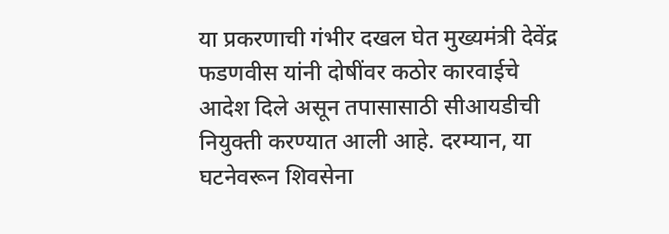या प्रकरणाची गंभीर दखल घेत मुख्यमंत्री देवेंद्र फडणवीस यांनी दोषींवर कठोर कारवाईचे आदेश दिले असून तपासासाठी सीआयडीची नियुक्ती करण्यात आली आहे. दरम्यान, या घटनेवरून शिवसेना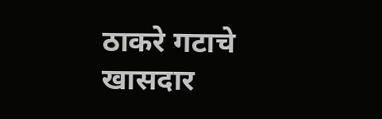ठाकरे गटाचे खासदार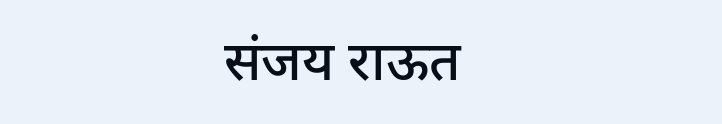संजय राऊत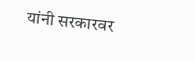यांनी सरकारवर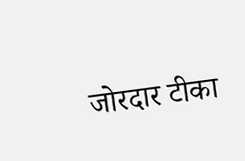जोरदार टीका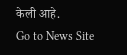केली आहे.
Go to News Site